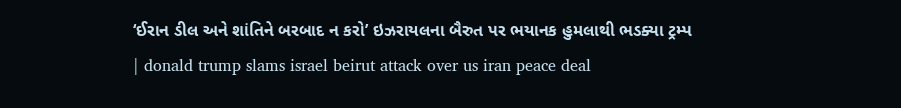‘ઈરાન ડીલ અને શાંતિને બરબાદ ન કરો’ ઇઝરાયલના બૈરુત પર ભયાનક હુમલાથી ભડક્યા ટ્રમ્પ | donald trump slams israel beirut attack over us iran peace deal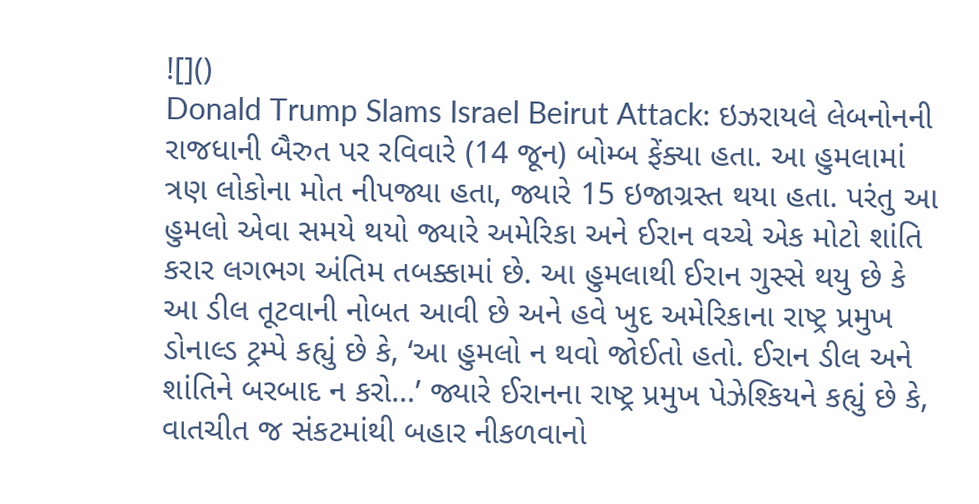![]()
Donald Trump Slams Israel Beirut Attack: ઇઝરાયલે લેબનોનની રાજધાની બૈરુત પર રવિવારે (14 જૂન) બોમ્બ ફેંક્યા હતા. આ હુમલામાં ત્રણ લોકોના મોત નીપજ્યા હતા, જ્યારે 15 ઇજાગ્રસ્ત થયા હતા. પરંતુ આ હુમલો એવા સમયે થયો જ્યારે અમેરિકા અને ઈરાન વચ્ચે એક મોટો શાંતિ કરાર લગભગ અંતિમ તબક્કામાં છે. આ હુમલાથી ઈરાન ગુસ્સે થયુ છે કે આ ડીલ તૂટવાની નોબત આવી છે અને હવે ખુદ અમેરિકાના રાષ્ટ્ર પ્રમુખ ડોનાલ્ડ ટ્રમ્પે કહ્યું છે કે, ‘આ હુમલો ન થવો જોઈતો હતો. ઈરાન ડીલ અને શાંતિને બરબાદ ન કરો…’ જ્યારે ઈરાનના રાષ્ટ્ર પ્રમુખ પેઝેશ્કિયને કહ્યું છે કે, વાતચીત જ સંકટમાંથી બહાર નીકળવાનો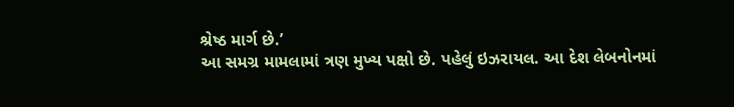શ્રેષ્ઠ માર્ગ છે.’
આ સમગ્ર મામલામાં ત્રણ મુખ્ય પક્ષો છે. પહેલું ઇઝરાયલ. આ દેશ લેબનોનમાં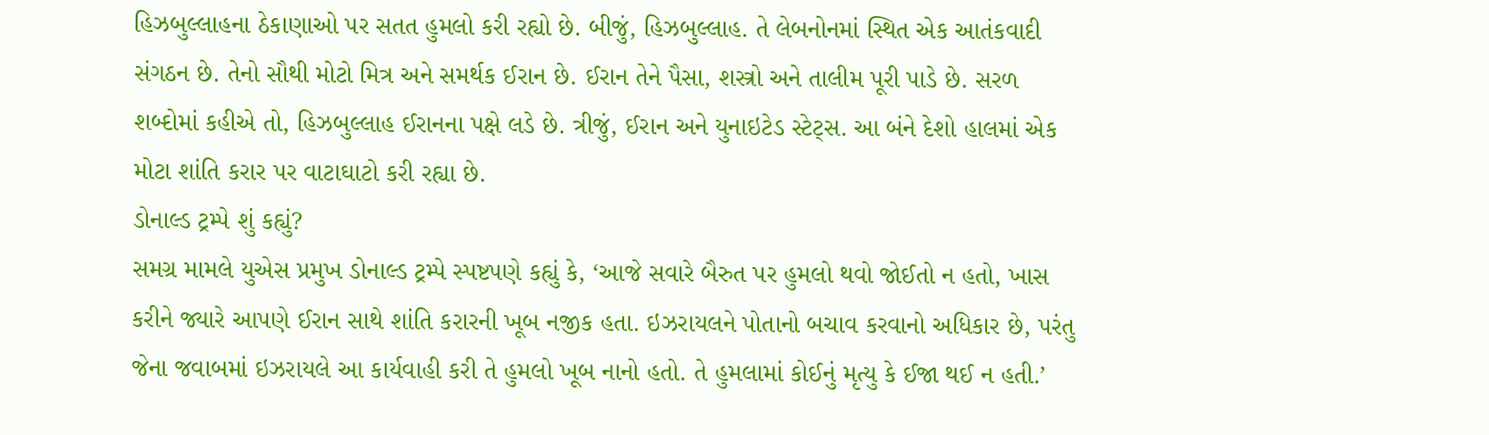હિઝબુલ્લાહના ઠેકાણાઓ પર સતત હુમલો કરી રહ્યો છે. બીજું, હિઝબુલ્લાહ. તે લેબનોનમાં સ્થિત એક આતંકવાદી સંગઠન છે. તેનો સૌથી મોટો મિત્ર અને સમર્થક ઈરાન છે. ઈરાન તેને પૈસા, શસ્ત્રો અને તાલીમ પૂરી પાડે છે. સરળ શબ્દોમાં કહીએ તો, હિઝબુલ્લાહ ઈરાનના પક્ષે લડે છે. ત્રીજું, ઈરાન અને યુનાઇટેડ સ્ટેટ્સ. આ બંને દેશો હાલમાં એક મોટા શાંતિ કરાર પર વાટાઘાટો કરી રહ્યા છે.
ડોનાલ્ડ ટ્રમ્પે શું કહ્યું?
સમગ્ર મામલે યુએસ પ્રમુખ ડોનાલ્ડ ટ્રમ્પે સ્પષ્ટપણે કહ્યું કે, ‘આજે સવારે બૈરુત પર હુમલો થવો જોઈતો ન હતો, ખાસ કરીને જ્યારે આપણે ઈરાન સાથે શાંતિ કરારની ખૂબ નજીક હતા. ઇઝરાયલને પોતાનો બચાવ કરવાનો અધિકાર છે, પરંતુ જેના જવાબમાં ઇઝરાયલે આ કાર્યવાહી કરી તે હુમલો ખૂબ નાનો હતો. તે હુમલામાં કોઈનું મૃત્યુ કે ઈજા થઈ ન હતી.’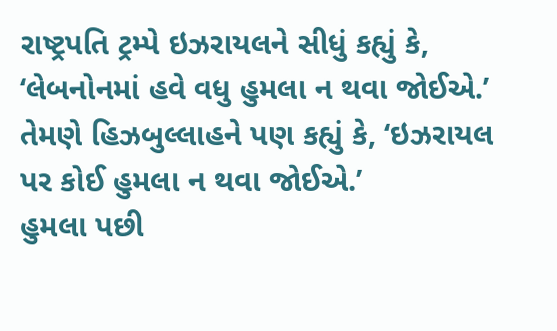રાષ્ટ્રપતિ ટ્રમ્પે ઇઝરાયલને સીધું કહ્યું કે, ‘લેબનોનમાં હવે વધુ હુમલા ન થવા જોઈએ.’ તેમણે હિઝબુલ્લાહને પણ કહ્યું કે, ‘ઇઝરાયલ પર કોઈ હુમલા ન થવા જોઈએ.’
હુમલા પછી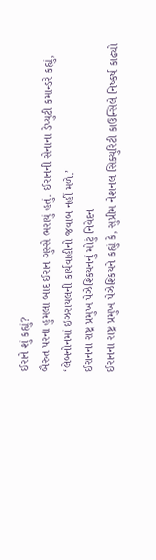ઈરાને શું કહ્યું?
બૈરુત પરના હુમલા બાદ ઈરાન ગુસ્સે ભરાયું હતું. ઈરાનની સેનાના ડેપ્યુટી કમાન્ડરે કહ્યું, ‘લેબનોનમાં ઇઝરાયલની કાર્યવાહીનો જવાબ નહીં મળે.’
ઈરાનના રાષ્ટ્ર પ્રમુખ પેઝેશ્કિયનનું મોટું નિવેદન
ઈરાનના રાષ્ટ્ર પ્રમુખ પેઝેશ્કિયને કહ્યું કે, સુપ્રીમ નેશનલ સિક્યુરિટી કાઉન્સિલે નિષ્કર્ષ કાઢ્યો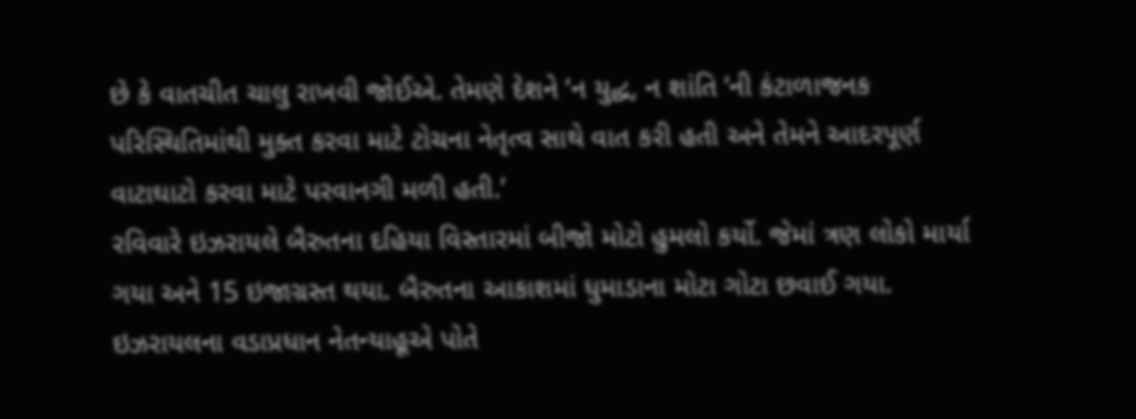છે કે વાતચીત ચાલુ રાખવી જોઈએ. તેમણે દેશને ‘ન યુદ્ધ, ન શાંતિ ‘ની કંટાળાજનક પરિસ્થિતિમાંથી મુક્ત કરવા માટે ટોચના નેતૃત્વ સાથે વાત કરી હતી અને તેમને આદરપૂર્ણ વાટાઘાટો કરવા માટે પરવાનગી મળી હતી.’
રવિવારે ઇઝરાયલે બૈરુતના દહિયા વિસ્તારમાં બીજો મોટો હુમલો કર્યો. જેમાં ત્રણ લોકો માર્યા ગયા અને 15 ઇજાગ્રસ્ત થયા. બૈરુતના આકાશમાં ધુમાડાના મોટા ગોટા છવાઈ ગયા. ઇઝરાયલના વડાપ્રધાન નેતન્યાહૂએ પોતે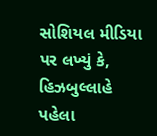સોશિયલ મીડિયા પર લખ્યું કે, હિઝબુલ્લાહે પહેલા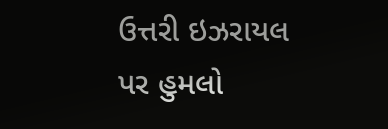ઉત્તરી ઇઝરાયલ પર હુમલો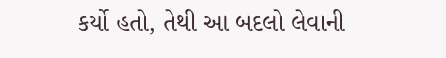કર્યો હતો, તેથી આ બદલો લેવાની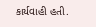કાર્યવાહી હતી.